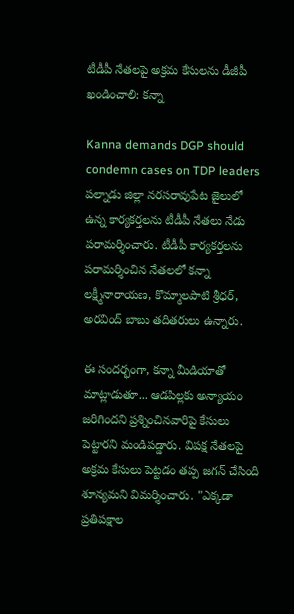టీడీపీ నేతలపై అక్రమ కేసులను డీజీపీ ఖండించాలి: కన్నా

Kanna demands DGP should condemn cases on TDP leaders
పల్నాడు జిల్లా నరసరావుపేట జైలులో ఉన్న కార్యకర్తలను టీడీపీ నేతలు నేడు పరామర్శించారు. టీడీపీ కార్యకర్తలను పరామర్శించిన నేతలలో కన్నా లక్ష్మీనారాయణ, కొమ్మాలపాటి శ్రీధర్, అరవింద్ బాబు తదితరులు ఉన్నారు.

ఈ సందర్భంగా, కన్నా మీడియాతో మాట్లాడుతూ... ఆడపిల్లకు అన్యాయం జరిగిందని ప్రశ్నించినవారిపై కేసులు పెట్టారని మండిపడ్డారు. విపక్ష నేతలపై అక్రమ కేసులు పెట్టడం తప్ప జగన్ చేసింది శూన్యమని విమర్శించారు. "ఎక్కడా ప్రతిపక్షాల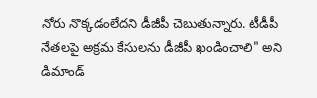నోరు నొక్కడంలేదని డీజీపీ చెబుతున్నారు. టీడీపీ నేతలపై అక్రమ కేసులను డీజీపీ ఖండించాలి" అని డిమాండ్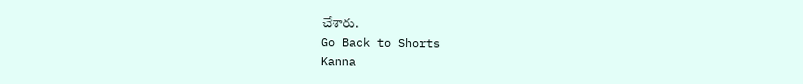చేశారు.
Go Back to Shorts
Kanna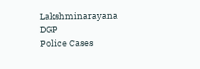Lakshminarayana
DGP
Police Cases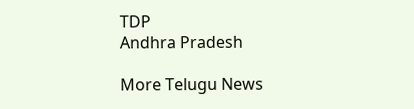TDP
Andhra Pradesh

More Telugu News